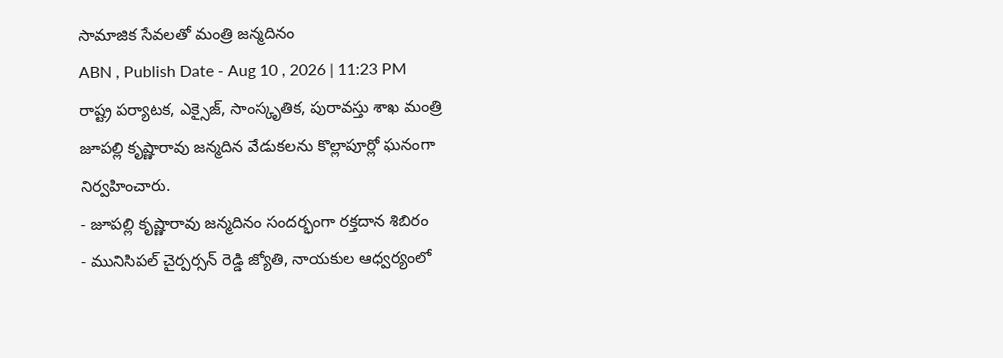సామాజిక సేవలతో మంత్రి జన్మదినం
ABN , Publish Date - Aug 10 , 2026 | 11:23 PM
రాష్ట్ర పర్యాటక, ఎక్సైజ్, సాంస్కృతిక, పురావస్తు శాఖ మంత్రి జూపల్లి కృష్ణారావు జన్మదిన వేడుకలను కొల్లాపూర్లో ఘనంగా నిర్వహించారు.
- జూపల్లి కృష్ణారావు జన్మదినం సందర్భంగా రక్తదాన శిబిరం
- మునిసిపల్ చైర్పర్సన్ రెడ్డి జ్యోతి, నాయకుల ఆధ్వర్యంలో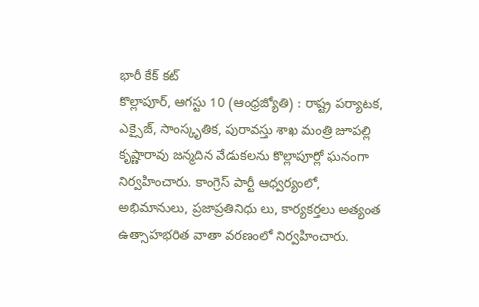భారీ కేక్ కట్
కొల్లాపూర్, ఆగస్టు 10 (ఆంధ్రజ్యోతి) : రాష్ట్ర పర్యాటక, ఎక్సైజ్, సాంస్కృతిక, పురావస్తు శాఖ మంత్రి జూపల్లి కృష్ణారావు జన్మదిన వేడుకలను కొల్లాపూర్లో ఘనంగా నిర్వహించారు. కాంగ్రెస్ పార్టీ ఆధ్వర్యంలో, అభిమానులు, ప్రజాప్రతినిధు లు, కార్యకర్తలు అత్యంత ఉత్సాహభరిత వాతా వరణంలో నిర్వహించారు.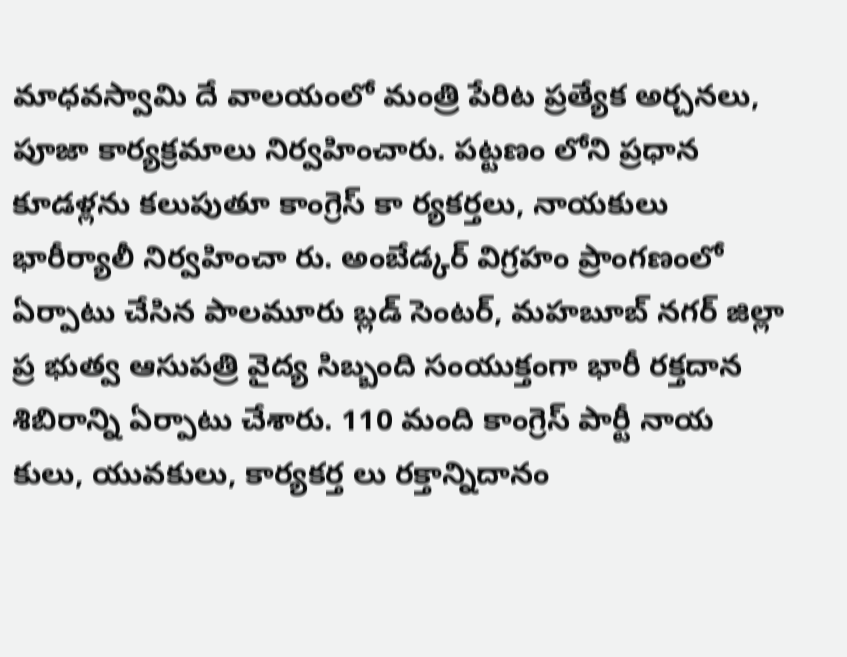మాధవస్వామి దే వాలయంలో మంత్రి పేరిట ప్రత్యేక అర్చనలు, పూజా కార్యక్రమాలు నిర్వహించారు. పట్టణం లోని ప్రధాన కూడళ్లను కలుపుతూ కాంగ్రెస్ కా ర్యకర్తలు, నాయకులు భారీర్యాలీ నిర్వహించా రు. అంబేడ్కర్ విగ్రహం ప్రాంగణంలో ఏర్పాటు చేసిన పాలమూరు బ్లడ్ సెంటర్, మహబూబ్ నగర్ జిల్లా ప్ర భుత్వ ఆసుపత్రి వైద్య సిబ్బంది సంయుక్తంగా భారీ రక్తదాన శిబిరాన్ని ఏర్పాటు చేశారు. 110 మంది కాంగ్రెస్ పార్టీ నాయ కులు, యువకులు, కార్యకర్త లు రక్తాన్నిదానం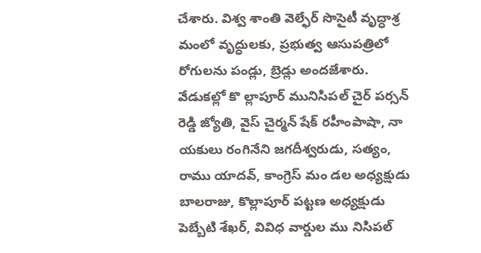చేశారు. విశ్వ శాంతి వెల్ఫేర్ సొసైటీ వృద్ధాశ్ర మంలో వృద్ధులకు, ప్రభుత్వ ఆసుపత్రిలో రోగులను పండ్లు, బ్రెడ్లు అందజేశారు. వేడుకల్లో కొ ల్లాపూర్ మునిసిపల్ చైర్ పర్సన్ రెడ్డి జ్యోతి, వైస్ చైర్మన్ షేక్ రహీంపాషా, నా యకులు రంగినేని జగదీశ్వరుడు, సత్యం, రాము యాదవ్, కాంగ్రెస్ మం డల అధ్యక్షుడు బాలరాజు, కొల్లాపూర్ పట్టణ అధ్యక్షుడు పెబ్బేటి శేఖర్, వివిధ వార్డుల ము నిసిపల్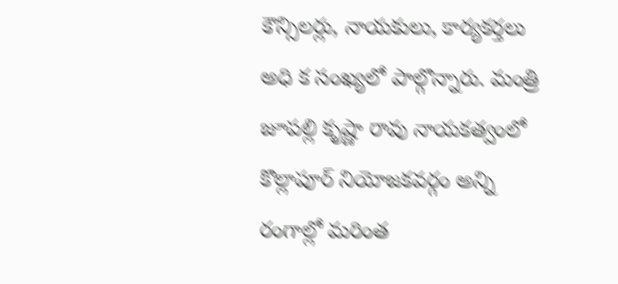కౌన్సిలర్లు, నాయకులు, కార్యకర్తలు అధి క సంఖ్యలో పాల్గొన్నారు. మంత్రి జూపల్లి కృష్ణా రావు నాయకత్వంలో కొల్లాపూర్ నియోజకవర్గం అన్ని రంగాల్లో మరింత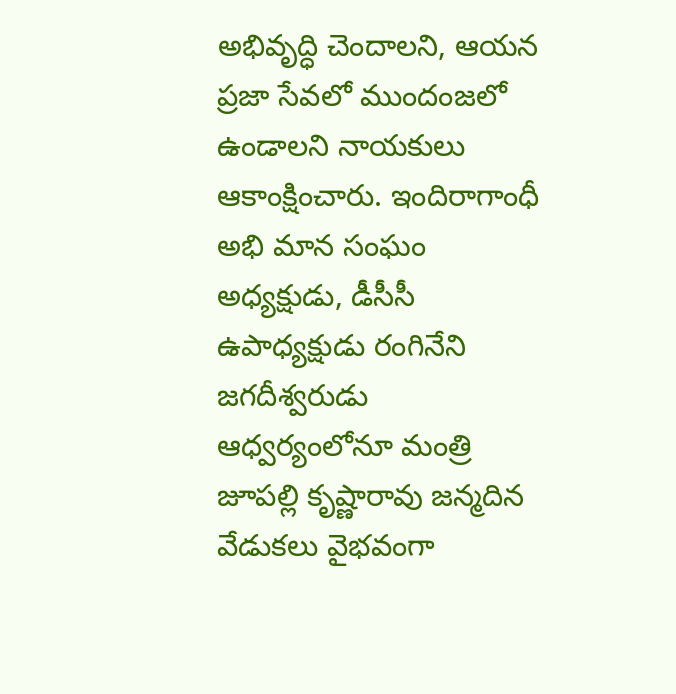అభివృద్ధి చెందాలని, ఆయన ప్రజా సేవలో ముందంజలో ఉండాలని నాయకులు ఆకాంక్షించారు. ఇందిరాగాంధీ అభి మాన సంఘం అధ్యక్షుడు, డీసీసీ ఉపాధ్యక్షుడు రంగినేని జగదీశ్వరుడు ఆధ్వర్యంలోనూ మంత్రి జూపల్లి కృష్ణారావు జన్మదిన వేడుకలు వైభవంగా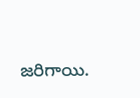జరిగాయి.